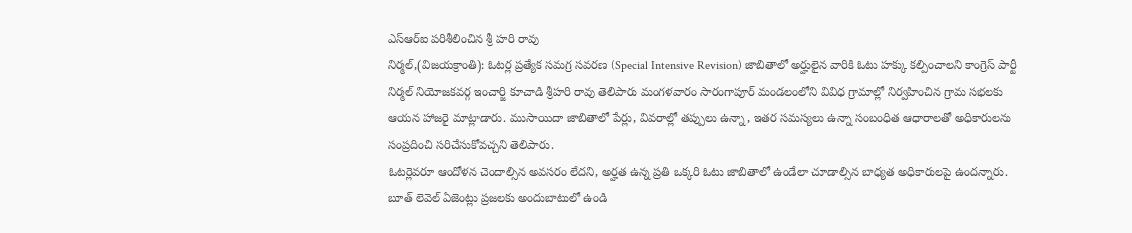ఎస్ఆర్ఐ పరిశీలించిన శ్రీ హరి రావు
నిర్మల్,(విజయక్రాంతి): ఓటర్ల ప్రత్యేక సమగ్ర సవరణ (Special Intensive Revision) జాబితాలో అర్హులైన వారికి ఓటు హక్కు కల్పించాలని కాంగ్రెస్ పార్టీ నిర్మల్ నియోజకవర్గ ఇంచార్జి కూచాడి శ్రీహరి రావు తెలిపారు మంగళవారం సారంగాపూర్ మండలంలోని వివిధ గ్రామాల్లో నిర్వహించిన గ్రామ సభలకు ఆయన హాజరై మాట్లాడారు. ముసాయిదా జాబితాలో పేర్లు, వివరాల్లో తప్పులు ఉన్నా, ఇతర సమస్యలు ఉన్నా సంబంధిత ఆధారాలతో అధికారులను సంప్రదించి సరిచేసుకోవచ్చని తెలిపారు.
ఓటర్లెవరూ ఆందోళన చెందాల్సిన అవసరం లేదని, అర్హత ఉన్న ప్రతి ఒక్కరి ఓటు జాబితాలో ఉండేలా చూడాల్సిన బాధ్యత అధికారులపై ఉందన్నారు. బూత్ లెవెల్ ఏజెంట్లు ప్రజలకు అందుబాటులో ఉండి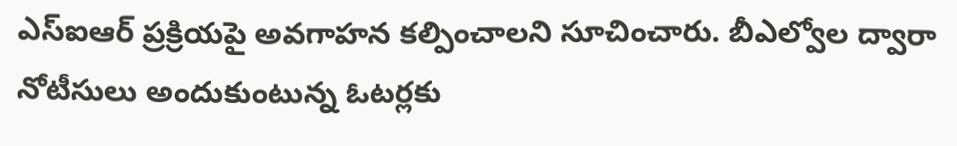ఎస్ఐఆర్ ప్రక్రియపై అవగాహన కల్పించాలని సూచించారు. బీఎల్వోల ద్వారా నోటీసులు అందుకుంటున్న ఓటర్లకు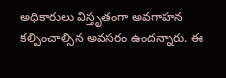అధికారులు విస్తృతంగా అవగాహన కల్పించాల్సిన అవసరం ఉందన్నారు. ఈ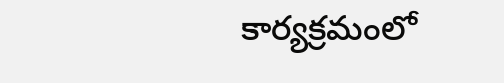కార్యక్రమంలో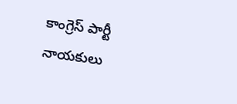కాంగ్రెస్ పార్టీ నాయకులు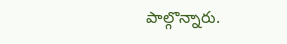పాల్గొన్నారు.